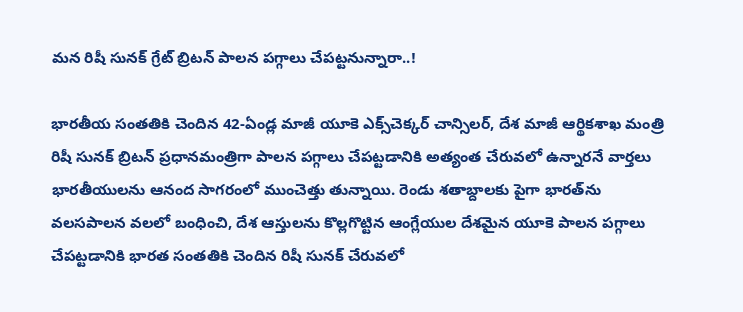మన రిషీ సునక్‌ ‌గ్రేట్‌ ‌బ్రిటన్‌ ‌పాలన పగ్గాలు చేపట్టనున్నారా..!

భారతీయ సంతతికి చెందిన 42-ఏండ్ల మాజీ యూకె ఎక్స్‌చెక్కర్‌ ‌చాన్సిలర్‌, దేశ మాజీ ఆర్థికశాఖ మంత్రి రిషీ సునక్‌ ‌బ్రిటన్‌ ‌ప్రధానమంత్రిగా పాలన పగ్గాలు చేపట్టడానికి అత్యంత చేరువలో ఉన్నారనే వార్తలు భారతీయులను ఆనంద సాగరంలో ముంచెత్తు తున్నాయి. రెండు శతాబ్దాలకు పైగా భారత్‌ను వలసపాలన వలలో బంధించి, దేశ ఆస్తులను కొల్లగొట్టిన ఆంగ్లేయుల దేశమైన యూకె పాలన పగ్గాలు చేపట్టడానికి భారత సంతతికి చెందిన రిషీ సునక్‌ ‌చేరువలో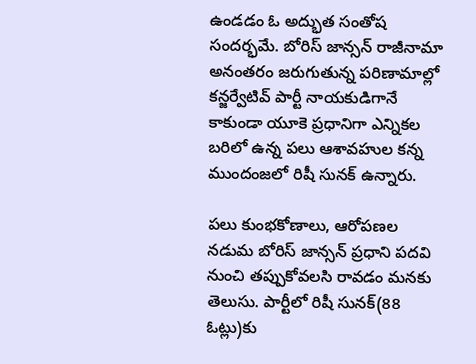ఉండడం ఓ అద్భుత సంతోష సందర్భమే. బోరిస్‌ ‌జాన్సన్‌ ‌రాజీనామా అనంతరం జరుగుతున్న పరిణామాల్లో కన్జర్వేటివ్‌ ‌పార్టీ నాయకుడిగానే కాకుండా యూకె ప్రధానిగా ఎన్నికల బరిలో ఉన్న పలు ఆశావహుల కన్న ముందంజలో రిషీ సునక్‌ ఉన్నారు.

పలు కుంభకోణాలు, ఆరోపణల నడుమ బోరిస్‌ ‌జాన్సన్‌ ‌ప్రధాని పదవి నుంచి తప్పుకోవలసి రావడం మనకు తెలుసు. పార్టీలో రిషీ సునక్‌(88 ఓట్లు)కు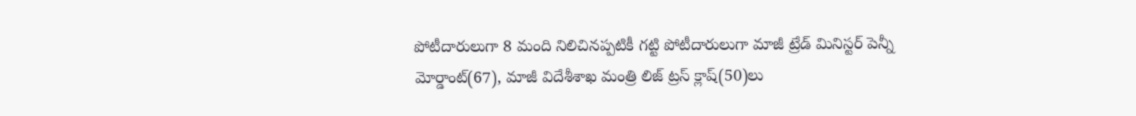పోటీదారులుగా 8 మంది నిలిచినప్పటికీ గట్టి పోటీదారులుగా మాజీ ట్రేడ్‌ ‌మినిస్టర్‌ ‌పెన్నీ మోర్డాంట్‌(67), మాజీ విదేశీశాఖ మంత్రి లిజ్‌ ‌ట్రస్‌ ‌క్లాష్‌(50)లు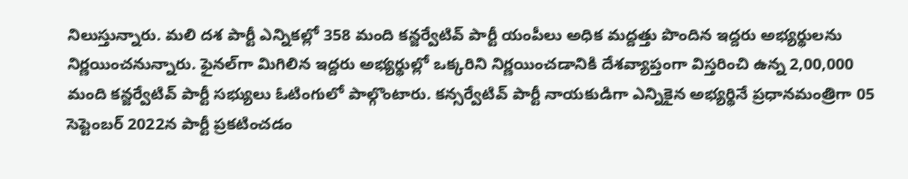నిలుస్తున్నారు. మలి దశ పార్టీ ఎన్నికల్లో 358 మంది కన్జర్వేటివ్‌ ‌పార్టీ యంపీలు అధిక మద్దత్తు పొందిన ఇద్దరు అభ్యర్థులను నిర్ణయించనున్నారు. ఫైనల్‌గా మిగిలిన ఇద్దరు అభ్యర్థుల్లో ఒక్కరిని నిర్ణయించడానికి దేశవ్యాప్తంగా విస్తరించి ఉన్న 2,00,000 మంది కన్జర్వేటివ్‌ ‌పార్టీ సభ్యులు ఓటింగులో పాల్గొంటారు. కన్సర్వేటివ్‌ ‌పార్టీ నాయకుడిగా ఎన్నికైన అభ్యర్థినే ప్రధానమంత్రిగా 05 సెప్టెంబర్‌ 2022న పార్టీ ప్రకటించడం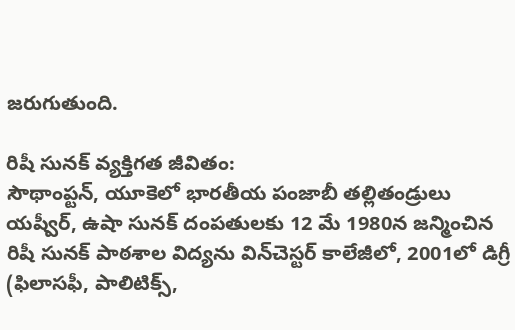జరుగుతుంది.

రిషీ సునక్‌ ‌వ్యక్తిగత జీవితం:
సౌథాంప్టన్‌, యూకెలో భారతీయ పంజాబీ తల్లితండ్రులు యష్వీర్‌, ఉషా సునక్‌ ‌దంపతులకు 12 మే 1980న జన్మించిన రిషీ సునక్‌ ‌పాఠశాల విద్యను విన్‌చెస్టర్‌ ‌కాలేజీలో, 2001లో డిగ్రీ (ఫిలాసఫీ, పాలిటిక్స్,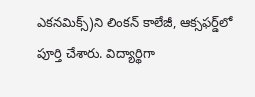ఎకనమిక్స్)ని లింకన్‌ ‌కాలేజీ, ఆక్సఫర్డ్‌లో పూర్తి చేశారు. విద్యార్థిగా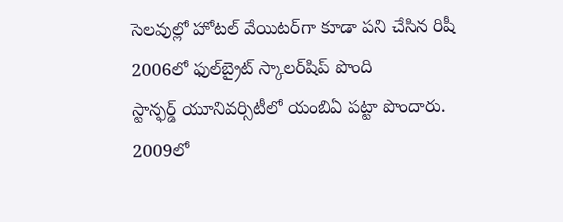సెలవుల్లో హోటల్‌ ‌వేయిటర్‌గా కూడా పని చేసిన రిషీ 2006లో ఫుల్‌‌బ్రైట్‌ ‌స్కాలర్‌షిప్‌ ‌పొంది స్టాన్ఫర్డ్ ‌యూనివర్సిటీలో యంబిఏ పట్టా పొందారు. 2009లో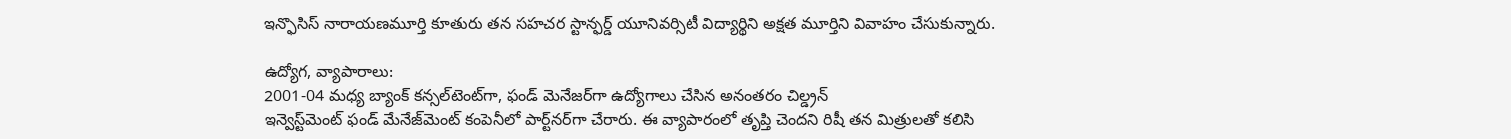ఇన్ఫొసిస్‌ ‌నారాయణమూర్తి కూతురు తన సహచర స్టాన్ఫర్డ్ ‌యూనివర్సిటీ విద్యార్థిని అక్షత మూర్తిని వివాహం చేసుకున్నారు.

ఉద్యోగ, వ్యాపారాలు:
2001-04 మధ్య బ్యాంక్‌ ‌కన్సల్‌టెంట్‌గా, ఫండ్‌ ‌మెనేజర్‌గా ఉద్యోగాలు చేసిన అనంతరం చిల్డ్రన్‌ ఇన్వెస్ట్‌మెంట్‌ ‌ఫండ్‌ ‌మేనేజ్‌మెంట్‌ ‌కంపెనీలో పార్ట్‌నర్‌గా చేరారు. ఈ వ్యాపారంలో తృప్తి చెందని రిషీ తన మిత్రులతో కలిసి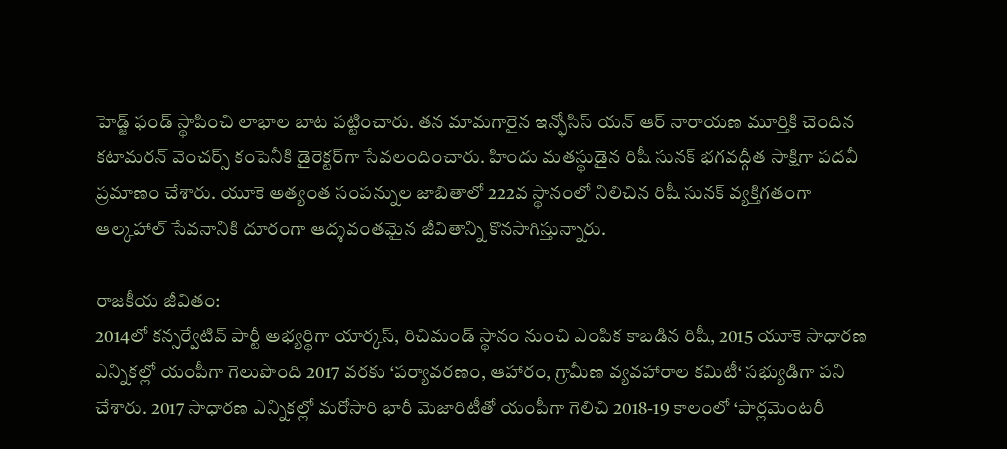హెడ్జ్ ‌ఫండ్‌ ‌స్థాపించి లాభాల బాట పట్టించారు. తన మామగారైన ఇన్ఫోసిస్‌ ‌యన్‌ ఆర్‌ ‌నారాయణ మూర్తికి చెందిన కటామరన్‌ ‌వెంచర్స్ ‌కంపెనీకి డైరెక్టర్‌గా సేవలందించారు. హిందు మతస్థుడైన రిషీ సునక్‌ ‌భగవద్గీత సాక్షిగా పదవీ ప్రమాణం చేశారు. యూకె అత్యంత సంపన్నుల జాబితాలో 222వ స్థానంలో నిలిచిన రిషీ సునక్‌ ‌వ్యక్తిగతంగా ఆల్కహాల్‌ ‌సేవనానికి దూరంగా ఆద్శవంతమైన జీవితాన్ని కొనసాగిస్తున్నారు.

రాజకీయ జీవితం:
2014లో కన్సర్వేటివ్‌ ‌పార్టీ అభ్యర్థిగా యార్కస్, రిచిమండ్‌ ‌స్థానం నుంచి ఎంపిక కాబడిన రిషీ, 2015 యూకె సాధారణ ఎన్నికల్లో యంపీగా గెలుపొంది 2017 వరకు ‘పర్యావరణం, ఆహారం, గ్రామీణ వ్యవహారాల కమిటీ‘ సభ్యుడిగా పని చేశారు. 2017 సాధారణ ఎన్నికల్లో మరోసారి భారీ మెజారిటీతో యంపీగా గెలిచి 2018-19 కాలంలో ‘పార్లమెంటరీ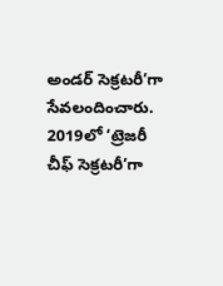అండర్‌ ‌సెక్రటరీ’గా సేవలందించారు. 2019లో ‘ట్రెజరీ చీఫ్‌ ‌సెక్రటరీ’గా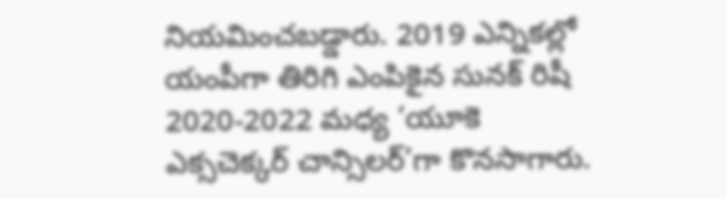నియమించబడ్డారు. 2019 ఎన్నికల్లో యంపీగా తిరిగి ఎంపికైన సునక్‌ ‌రిషీ 2020-2022 మధ్య ‘యూకె ఎక్సచెక్కర్‌ ‌చాన్సిలర్‌’గా కొనసాగారు.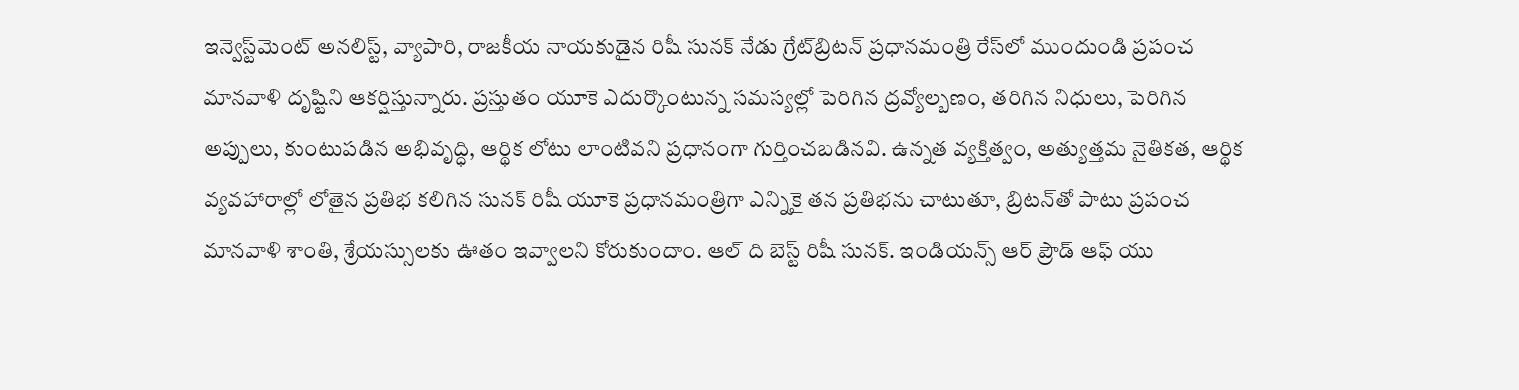ఇన్వెస్ట్‌మెంట్‌ అనలిస్ట్, వ్యాపారి, రాజకీయ నాయకుడైన రిషీ సునక్‌ ‌నేడు గ్రేట్‌‌బ్రిటన్‌ ‌ప్రధానమంత్రి రేస్‌లో ముందుండి ప్రపంచ మానవాళి దృష్టిని ఆకర్షిస్తున్నారు. ప్రస్తుతం యూకె ఎదుర్కొంటున్న సమస్యల్లో పెరిగిన ద్రవ్యోల్బణం, తరిగిన నిధులు, పెరిగిన అప్పులు, కుంటుపడిన అభివృద్ధి, ఆర్థిక లోటు లాంటివని ప్రధానంగా గుర్తించబడినవి. ఉన్నత వ్యక్తిత్వం, అత్యుత్తమ నైతికత, ఆర్థిక వ్యవహారాల్లో లోతైన ప్రతిభ కలిగిన సునక్‌ ‌రిషీ యూకె ప్రధానమంత్రిగా ఎన్నికై తన ప్రతిభను చాటుతూ, బ్రిటన్‌తో పాటు ప్రపంచ మానవాళి శాంతి, శ్రేయస్సులకు ఊతం ఇవ్వాలని కోరుకుందాం. ఆల్‌ ‌ది బెస్ట్ ‌రిషీ సునక్‌. ఇం‌డియన్స్ ఆర్‌ ‌ప్రౌడ్‌ ఆఫ్‌ ‌యు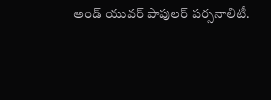అండ్‌ ‌యువర్‌ ‌పాపులర్‌ ‌పర్సనాలిటీ.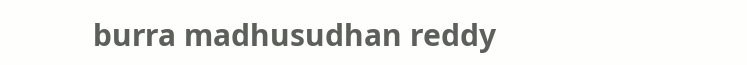burra madhusudhan reddy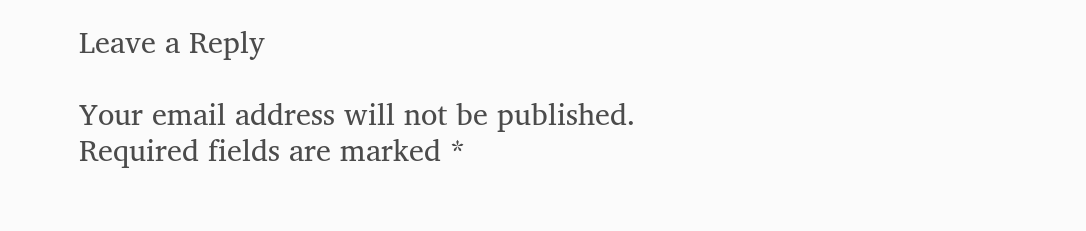Leave a Reply

Your email address will not be published. Required fields are marked *